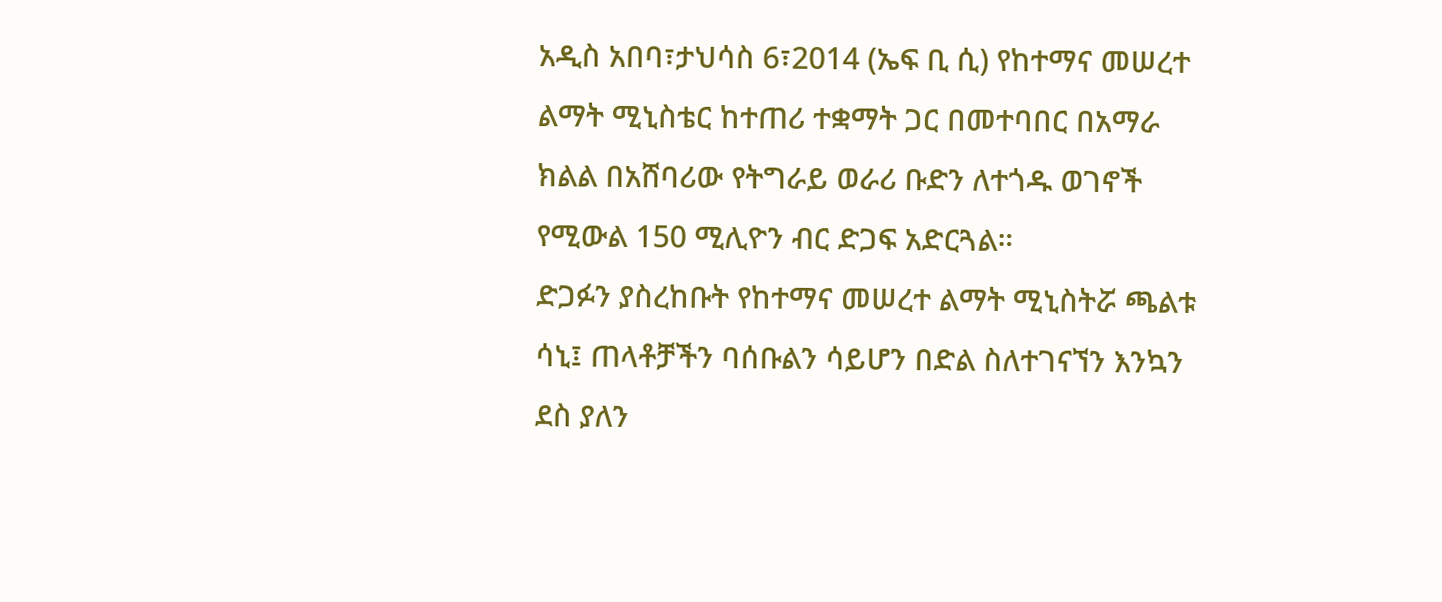አዲስ አበባ፣ታህሳስ 6፣2014 (ኤፍ ቢ ሲ) የከተማና መሠረተ ልማት ሚኒስቴር ከተጠሪ ተቋማት ጋር በመተባበር በአማራ ክልል በአሸባሪው የትግራይ ወራሪ ቡድን ለተጎዱ ወገኖች የሚውል 150 ሚሊዮን ብር ድጋፍ አድርጓል።
ድጋፉን ያስረከቡት የከተማና መሠረተ ልማት ሚኒስትሯ ጫልቱ ሳኒ፤ ጠላቶቻችን ባሰቡልን ሳይሆን በድል ስለተገናኘን እንኳን ደስ ያለን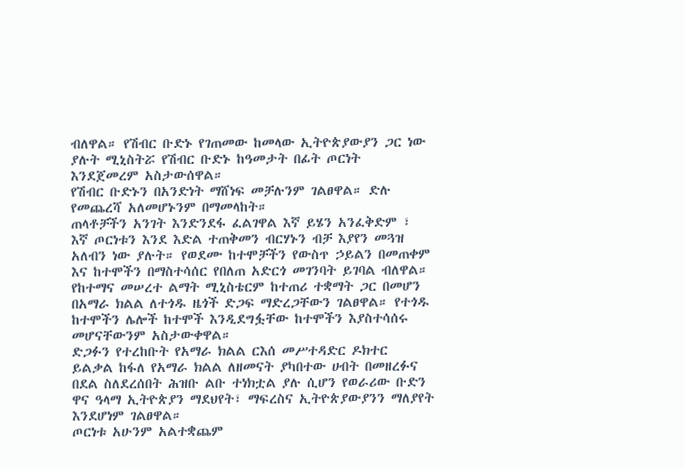ብለዋል። የሽብር ቡድኑ የገጠመው ከመላው ኢትዮጵያውያን ጋር ነው ያሉት ሚኒስትሯ የሽብር ቡድኑ ከዓመታት በፊት ጦርነት እንደጀመረም አስታውሰዋል።
የሽብር ቡድኑን በአንድነት ማሸነፍ መቻሉንም ገልፀዋል። ድሉ የመጨረሻ አለመሆኑንም በማመላከት።
ጠላቶቻችን አንገት እንድንደፋ ፈልገዋል እኛ ይሄን አንፈቅድም ፣ እኛ ጦርነቱን እንደ እድል ተጠቅመን ብርሃኑን ብቻ እያየን መጓዝ አለብን ነው ያሉት። የወደሙ ከተሞቻችን የውስጥ ኃይልን በመጠቀም እና ከተሞችን በማስተሳሰር የበለጠ አድርጎ መገንባት ይገባል ብለዋል።
የከተማና መሠረተ ልማት ሚኒስቴርም ከተጠሪ ተቋማት ጋር በመሆን በአማራ ክልል ለተጎዱ ዜጎች ድጋፍ ማድረጋቸውን ገልፀዋል። የተጎዱ ከተሞችን ሌሎች ከተሞች እንዲደግፏቸው ከተሞችን እያስተሳሰሩ መሆናቸውንም አስታውቀዋል።
ድጋፉን የተረከቡት የአማራ ክልል ርእሰ መሥተዳድር ዶክተር ይልቃል ከፋለ የአማራ ክልል ለዘመናት ያካበተው ሀብት በመዘረፉና በደል ስለደረሰበት ሕዝቡ ልቡ ተነክቷል ያሉ ሲሆን የወራሪው ቡድን ዋና ዓላማ ኢትዮጵያን ማደህየት፣ ማፍረስና ኢትዮጵያውያንን ማለያየት እንደሆነም ገልፀዋል።
ጦርነቱ አሁንም አልተቋጨም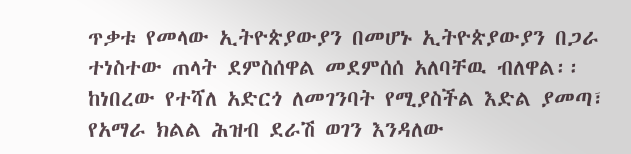ጥቃቱ የመላው ኢትዮጵያውያን በመሆኑ ኢትዮጵያውያን በጋራ ተነስተው ጠላት ደምስሰዋል መደምሰሰ አለባቸዉ ብለዋል፡፡
ከነበረው የተሻለ አድርጎ ለመገንባት የሚያስችል እድል ያመጣ፣ የአማራ ክልል ሕዝብ ደራሽ ወገን እንዳለው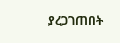ያረጋገጠበት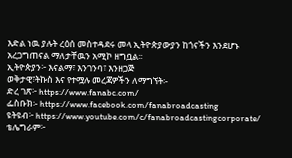እድል ነዉ ያሉት ረዕሰ መስተዳደሩ መላ ኢትዮጵያውያን ከጎናችን እንደሆኑ አረጋግጠናል ማለታቸዉን አሚኮ ዘግቧል፡፡
ኢትዮጵያን፦ እናልማ፣ እንገንባ፣ እንዘጋጅ
ወቅታዊ፣ትኩስ እና የተሟሉ መረጃዎችን ለማግኘት፡-
ድረ ገጽ፦ https://www.fanabc.com/
ፌስቡክ፡- https://www.facebook.com/fanabroadcasting
ዩትዩብ፦ https://www.youtube.com/c/fanabroadcastingcorporate/
ቴሌግራም፦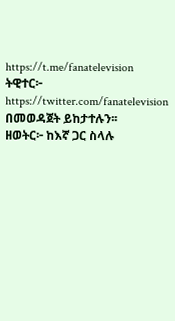https://t.me/fanatelevision
ትዊተር፦ https://twitter.com/fanatelevision በመወዳጀት ይከታተሉን፡፡
ዘወትር፦ ከእኛ ጋር ስላሉ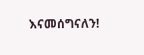እናመሰግናለን!